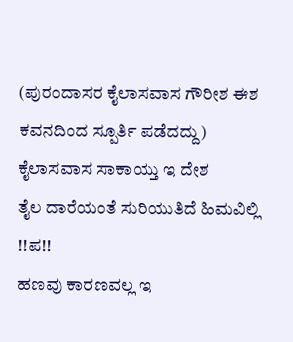(ಪುರಂದಾಸರ ಕೈಲಾಸವಾಸ ಗೌರೀಶ ಈಶ ಕವನದಿಂದ ಸ್ಪೂರ್ತಿ ಪಡೆದದ್ದು)
ಕೈಲಾಸವಾಸ ಸಾಕಾಯ್ತು ಇ ದೇಶ
ತೈಲ ದಾರೆಯಂತೆ ಸುರಿಯುತಿದೆ ಹಿಮವಿಲ್ಲಿ !!ಪ!!
ಹಣವು ಕಾರಣವಲ್ಲ ಇ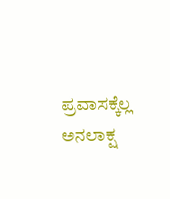ಪ್ರವಾಸಕ್ಕೆಲ್ಲ
ಅನಲಾಕ್ಷ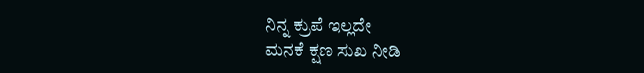ನಿನ್ನ ಕ್ರುಪೆ ಇಲ್ಲದೇ
ಮನಕೆ ಕ್ಷಣ ಸುಖ ನೀಡಿ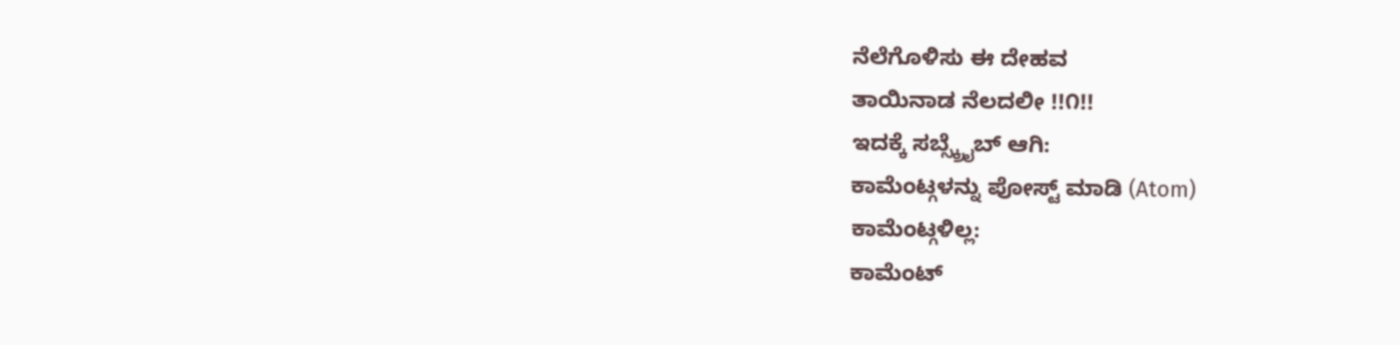ನೆಲೆಗೊಳಿಸು ಈ ದೇಹವ
ತಾಯಿನಾಡ ನೆಲದಲೀ !!೧!!
ಇದಕ್ಕೆ ಸಬ್ಸ್ಕ್ರೈಬ್ ಆಗಿ:
ಕಾಮೆಂಟ್ಗಳನ್ನು ಪೋಸ್ಟ್ ಮಾಡಿ (Atom)
ಕಾಮೆಂಟ್ಗಳಿಲ್ಲ:
ಕಾಮೆಂಟ್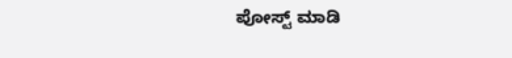ಪೋಸ್ಟ್ ಮಾಡಿ